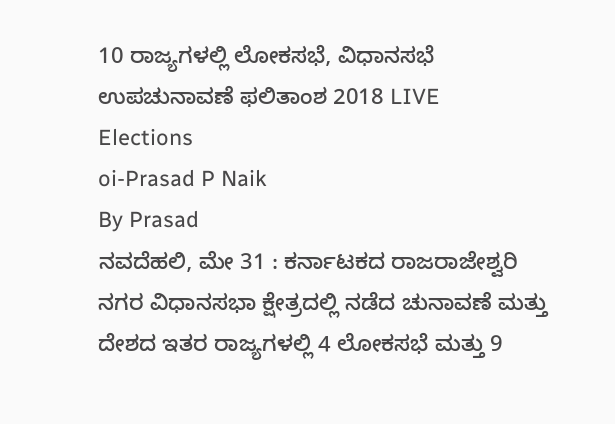10 ರಾಜ್ಯಗಳಲ್ಲಿ ಲೋಕಸಭೆ, ವಿಧಾನಸಭೆ ಉಪಚುನಾವಣೆ ಫಲಿತಾಂಶ 2018 LIVE
Elections
oi-Prasad P Naik
By Prasad
ನವದೆಹಲಿ, ಮೇ 31 : ಕರ್ನಾಟಕದ ರಾಜರಾಜೇಶ್ವರಿ ನಗರ ವಿಧಾನಸಭಾ ಕ್ಷೇತ್ರದಲ್ಲಿ ನಡೆದ ಚುನಾವಣೆ ಮತ್ತು ದೇಶದ ಇತರ ರಾಜ್ಯಗಳಲ್ಲಿ 4 ಲೋಕಸಭೆ ಮತ್ತು 9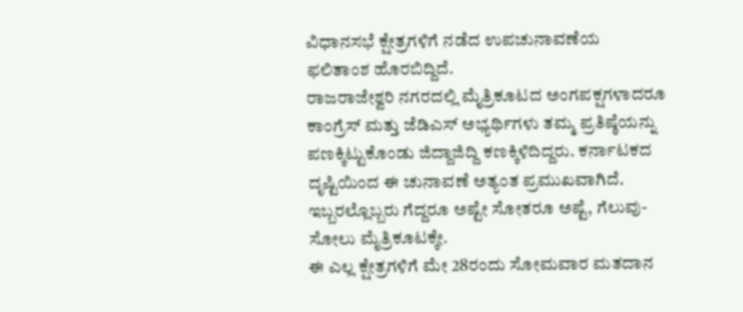ವಿಧಾನಸಭೆ ಕ್ಷೇತ್ರಗಳಿಗೆ ನಡೆದ ಉಪಚುನಾವಣೆಯ ಫಲಿತಾಂಶ ಹೊರಬಿದ್ದಿದೆ.
ರಾಜರಾಜೇಶ್ವರಿ ನಗರದಲ್ಲಿ ಮೈತ್ರಿಕೂಟದ ಅಂಗಪಕ್ಷಗಳಾದರೂ ಕಾಂಗ್ರೆಸ್ ಮತ್ತು ಜೆಡಿಎಸ್ ಅಭ್ಯರ್ಥಿಗಳು ತಮ್ಮ ಪ್ರತಿಷ್ಠೆಯನ್ನು ಪಣಕ್ಕಿಟ್ಟುಕೊಂಡು ಜಿದ್ದಾಜಿದ್ದಿ ಕಣಕ್ಕಿಳಿದಿದ್ದರು. ಕರ್ನಾಟಕದ ದೃಷ್ಟಿಯಿಂದ ಈ ಚುನಾವಣೆ ಅತ್ಯಂತ ಪ್ರಮುಖವಾಗಿದೆ. ಇಬ್ಬರಲ್ಲೊಬ್ಬರು ಗೆದ್ದರೂ ಅಷ್ಟೇ ಸೋತರೂ ಅಷ್ಟೆ, ಗೆಲುವು-ಸೋಲು ಮೈತ್ರಿಕೂಟಕ್ಕೇ.
ಈ ಎಲ್ಲ ಕ್ಷೇತ್ರಗಳಿಗೆ ಮೇ 28ರಂದು ಸೋಮವಾರ ಮತದಾನ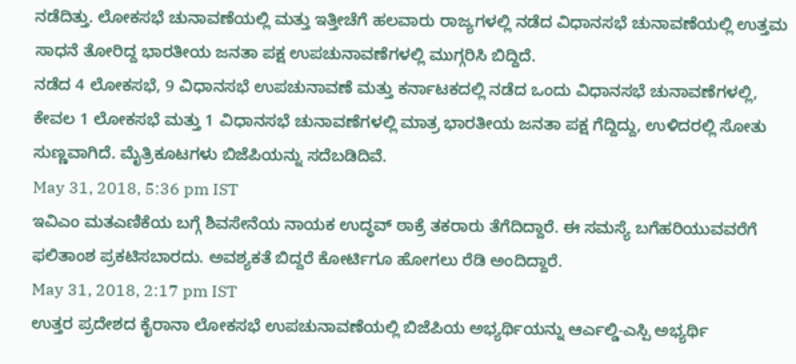ನಡೆದಿತ್ತು. ಲೋಕಸಭೆ ಚುನಾವಣೆಯಲ್ಲಿ ಮತ್ತು ಇತ್ತೀಚೆಗೆ ಹಲವಾರು ರಾಜ್ಯಗಳಲ್ಲಿ ನಡೆದ ವಿಧಾನಸಭೆ ಚುನಾವಣೆಯಲ್ಲಿ ಉತ್ತಮ ಸಾಧನೆ ತೋರಿದ್ದ ಭಾರತೀಯ ಜನತಾ ಪಕ್ಷ ಉಪಚುನಾವಣೆಗಳಲ್ಲಿ ಮುಗ್ಗರಿಸಿ ಬಿದ್ದಿದೆ.
ನಡೆದ 4 ಲೋಕಸಭೆ, 9 ವಿಧಾನಸಭೆ ಉಪಚುನಾವಣೆ ಮತ್ತು ಕರ್ನಾಟಕದಲ್ಲಿ ನಡೆದ ಒಂದು ವಿಧಾನಸಭೆ ಚುನಾವಣೆಗಳಲ್ಲಿ, ಕೇವಲ 1 ಲೋಕಸಭೆ ಮತ್ತು 1 ವಿಧಾನಸಭೆ ಚುನಾವಣೆಗಳಲ್ಲಿ ಮಾತ್ರ ಭಾರತೀಯ ಜನತಾ ಪಕ್ಷ ಗೆದ್ದಿದ್ದು, ಉಳಿದರಲ್ಲಿ ಸೋತು ಸುಣ್ಣವಾಗಿದೆ. ಮೈತ್ರಿಕೂಟಗಳು ಬಿಜೆಪಿಯನ್ನು ಸದೆಬಡಿದಿವೆ.
May 31, 2018, 5:36 pm IST
ಇವಿಎಂ ಮತಎಣಿಕೆಯ ಬಗ್ಗೆ ಶಿವಸೇನೆಯ ನಾಯಕ ಉದ್ಧವ್ ಠಾಕ್ರೆ ತಕರಾರು ತೆಗೆದಿದ್ದಾರೆ. ಈ ಸಮಸ್ಯೆ ಬಗೆಹರಿಯುವವರೆಗೆ ಫಲಿತಾಂಶ ಪ್ರಕಟಿಸಬಾರದು. ಅವಶ್ಯಕತೆ ಬಿದ್ದರೆ ಕೋರ್ಟಿಗೂ ಹೋಗಲು ರೆಡಿ ಅಂದಿದ್ದಾರೆ.
May 31, 2018, 2:17 pm IST
ಉತ್ತರ ಪ್ರದೇಶದ ಕೈರಾನಾ ಲೋಕಸಭೆ ಉಪಚುನಾವಣೆಯಲ್ಲಿ ಬಿಜೆಪಿಯ ಅಭ್ಯರ್ಥಿಯನ್ನು ಆರ್ಎಲ್ಡಿ-ಎಸ್ಪಿ ಅಭ್ಯರ್ಥಿ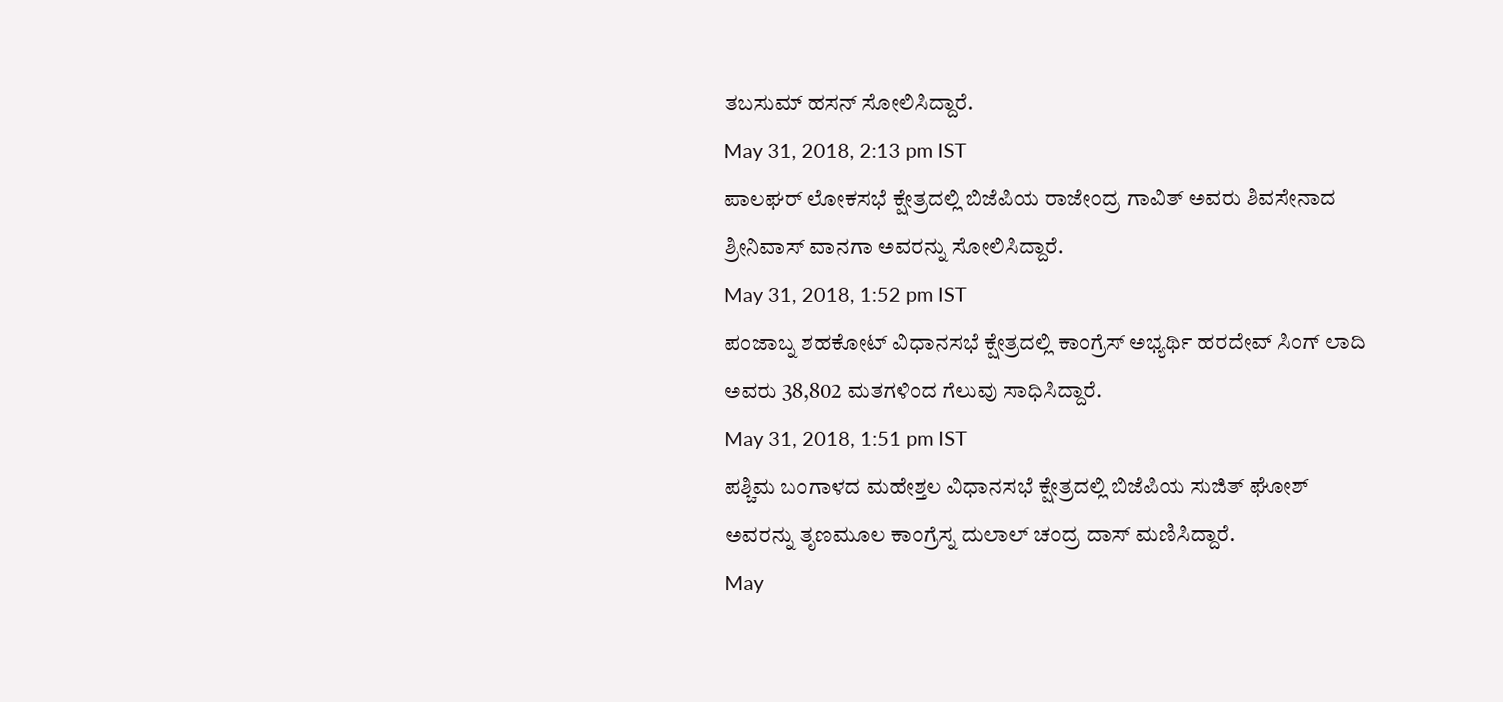ತಬಸುಮ್ ಹಸನ್ ಸೋಲಿಸಿದ್ದಾರೆ.
May 31, 2018, 2:13 pm IST
ಪಾಲಘರ್ ಲೋಕಸಭೆ ಕ್ಷೇತ್ರದಲ್ಲಿ ಬಿಜೆಪಿಯ ರಾಜೇಂದ್ರ ಗಾವಿತ್ ಅವರು ಶಿವಸೇನಾದ ಶ್ರೀನಿವಾಸ್ ವಾನಗಾ ಅವರನ್ನು ಸೋಲಿಸಿದ್ದಾರೆ.
May 31, 2018, 1:52 pm IST
ಪಂಜಾಬ್ನ ಶಹಕೋಟ್ ವಿಧಾನಸಭೆ ಕ್ಷೇತ್ರದಲ್ಲಿ ಕಾಂಗ್ರೆಸ್ ಅಭ್ಯರ್ಥಿ ಹರದೇವ್ ಸಿಂಗ್ ಲಾದಿ ಅವರು 38,802 ಮತಗಳಿಂದ ಗೆಲುವು ಸಾಧಿಸಿದ್ದಾರೆ.
May 31, 2018, 1:51 pm IST
ಪಶ್ಚಿಮ ಬಂಗಾಳದ ಮಹೇಶ್ತಲ ವಿಧಾನಸಭೆ ಕ್ಷೇತ್ರದಲ್ಲಿ ಬಿಜೆಪಿಯ ಸುಜಿತ್ ಘೋಶ್ ಅವರನ್ನು ತೃಣಮೂಲ ಕಾಂಗ್ರೆಸ್ನ ದುಲಾಲ್ ಚಂದ್ರ ದಾಸ್ ಮಣಿಸಿದ್ದಾರೆ.
May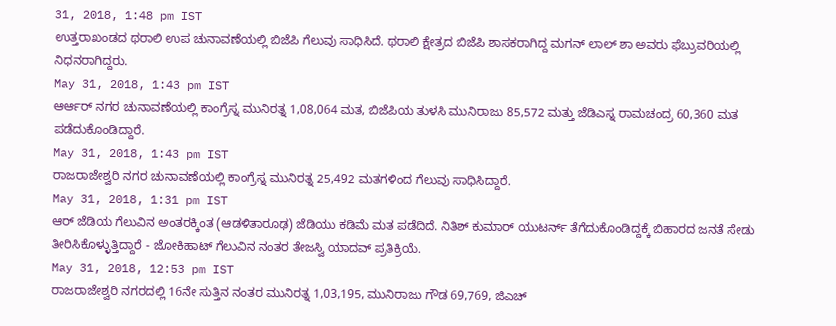31, 2018, 1:48 pm IST
ಉತ್ತರಾಖಂಡದ ಥರಾಲಿ ಉಪ ಚುನಾವಣೆಯಲ್ಲಿ ಬಿಜೆಪಿ ಗೆಲುವು ಸಾಧಿಸಿದೆ. ಥರಾಲಿ ಕ್ಷೇತ್ರದ ಬಿಜೆಪಿ ಶಾಸಕರಾಗಿದ್ದ ಮಗನ್ ಲಾಲ್ ಶಾ ಅವರು ಫೆಬ್ರುವರಿಯಲ್ಲಿ ನಿಧನರಾಗಿದ್ದರು.
May 31, 2018, 1:43 pm IST
ಆರ್ಆರ್ ನಗರ ಚುನಾವಣೆಯಲ್ಲಿ ಕಾಂಗ್ರೆಸ್ನ ಮುನಿರತ್ನ 1,08,064 ಮತ, ಬಿಜೆಪಿಯ ತುಳಸಿ ಮುನಿರಾಜು 85,572 ಮತ್ತು ಜೆಡಿಎಸ್ನ ರಾಮಚಂದ್ರ 60,360 ಮತ ಪಡೆದುಕೊಂಡಿದ್ದಾರೆ.
May 31, 2018, 1:43 pm IST
ರಾಜರಾಜೇಶ್ವರಿ ನಗರ ಚುನಾವಣೆಯಲ್ಲಿ ಕಾಂಗ್ರೆಸ್ನ ಮುನಿರತ್ನ 25,492 ಮತಗಳಿಂದ ಗೆಲುವು ಸಾಧಿಸಿದ್ದಾರೆ.
May 31, 2018, 1:31 pm IST
ಆರ್ ಜೆಡಿಯ ಗೆಲುವಿನ ಅಂತರಕ್ಕಿಂತ (ಆಡಳಿತಾರೂಢ) ಜೆಡಿಯು ಕಡಿಮೆ ಮತ ಪಡೆದಿದೆ. ನಿತಿಶ್ ಕುಮಾರ್ ಯುಟರ್ನ್ ತೆಗೆದುಕೊಂಡಿದ್ದಕ್ಕೆ ಬಿಹಾರದ ಜನತೆ ಸೇಡು ತೀರಿಸಿಕೊಳ್ಳುತ್ತಿದ್ದಾರೆ - ಜೋಕಿಹಾಟ್ ಗೆಲುವಿನ ನಂತರ ತೇಜಸ್ವಿ ಯಾದವ್ ಪ್ರತಿಕ್ರಿಯೆ.
May 31, 2018, 12:53 pm IST
ರಾಜರಾಜೇಶ್ವರಿ ನಗರದಲ್ಲಿ 16ನೇ ಸುತ್ತಿನ ನಂತರ ಮುನಿರತ್ನ 1,03,195, ಮುನಿರಾಜು ಗೌಡ 69,769, ಜಿಎಚ್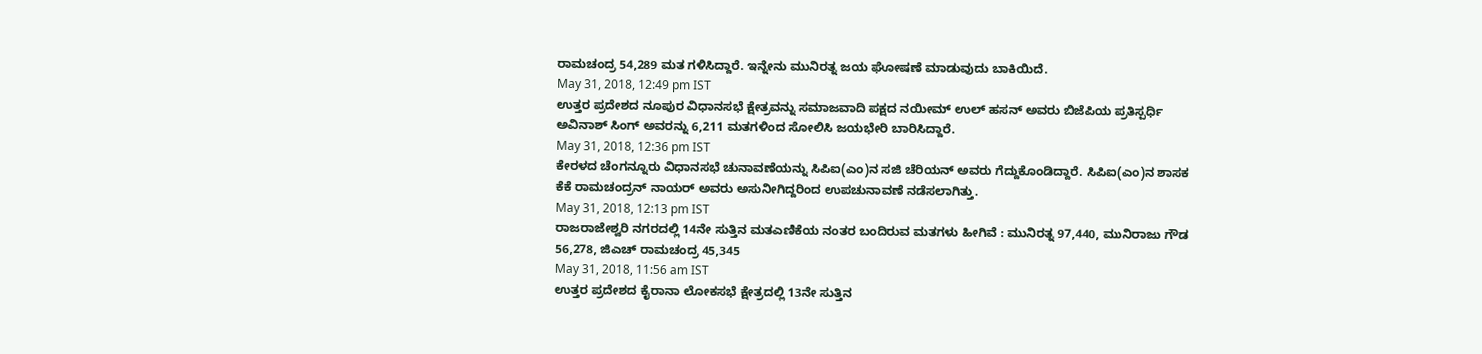ರಾಮಚಂದ್ರ 54,289 ಮತ ಗಳಿಸಿದ್ದಾರೆ. ಇನ್ನೇನು ಮುನಿರತ್ನ ಜಯ ಘೋಷಣೆ ಮಾಡುವುದು ಬಾಕಿಯಿದೆ.
May 31, 2018, 12:49 pm IST
ಉತ್ತರ ಪ್ರದೇಶದ ನೂಪುರ ವಿಧಾನಸಭೆ ಕ್ಷೇತ್ರವನ್ನು ಸಮಾಜವಾದಿ ಪಕ್ಷದ ನಯೀಮ್ ಉಲ್ ಹಸನ್ ಅವರು ಬಿಜೆಪಿಯ ಪ್ರತಿಸ್ಪರ್ಧಿ ಅವಿನಾಶ್ ಸಿಂಗ್ ಅವರನ್ನು 6,211 ಮತಗಳಿಂದ ಸೋಲಿಸಿ ಜಯಭೇರಿ ಬಾರಿಸಿದ್ದಾರೆ.
May 31, 2018, 12:36 pm IST
ಕೇರಳದ ಚೆಂಗನ್ನೂರು ವಿಧಾನಸಭೆ ಚುನಾವಣೆಯನ್ನು ಸಿಪಿಐ(ಎಂ)ನ ಸಜಿ ಚೆರಿಯನ್ ಅವರು ಗೆದ್ದುಕೊಂಡಿದ್ದಾರೆ. ಸಿಪಿಐ(ಎಂ)ನ ಶಾಸಕ ಕೆಕೆ ರಾಮಚಂದ್ರನ್ ನಾಯರ್ ಅವರು ಅಸುನೀಗಿದ್ದರಿಂದ ಉಪಚುನಾವಣೆ ನಡೆಸಲಾಗಿತ್ತು.
May 31, 2018, 12:13 pm IST
ರಾಜರಾಜೇಶ್ವರಿ ನಗರದಲ್ಲಿ 14ನೇ ಸುತ್ತಿನ ಮತಎಣಿಕೆಯ ನಂತರ ಬಂದಿರುವ ಮತಗಳು ಹೀಗಿವೆ : ಮುನಿರತ್ನ 97,440, ಮುನಿರಾಜು ಗೌಡ 56,278, ಜಿಎಚ್ ರಾಮಚಂದ್ರ 45,345
May 31, 2018, 11:56 am IST
ಉತ್ತರ ಪ್ರದೇಶದ ಕೈರಾನಾ ಲೋಕಸಭೆ ಕ್ಷೇತ್ರದಲ್ಲಿ 13ನೇ ಸುತ್ತಿನ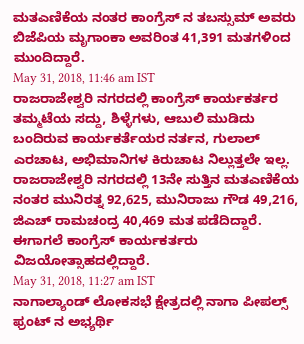ಮತಎಣಿಕೆಯ ನಂತರ ಕಾಂಗ್ರೆಸ್ ನ ತಬಸ್ಸುಮ್ ಅವರು ಬಿಜೆಪಿಯ ಮೃಗಾಂಕಾ ಅವರಿಂತ 41,391 ಮತಗಳಿಂದ ಮುಂದಿದ್ದಾರೆ.
May 31, 2018, 11:46 am IST
ರಾಜರಾಜೇಶ್ವರಿ ನಗರದಲ್ಲಿ ಕಾಂಗ್ರೆಸ್ ಕಾರ್ಯಕರ್ತರ ತಮ್ಮಟೆಯ ಸದ್ದು, ಶಿಳ್ಳೆಗಳು, ಆಬುಲಿ ಮುಡಿದು ಬಂದಿರುವ ಕಾರ್ಯಕರ್ತೆಯರ ನರ್ತನ, ಗುಲಾಲ್ ಎರಚಾಟ, ಅಭಿಮಾನಿಗಳ ಕಿರುಚಾಟ ನಿಲ್ಲುತ್ತಲೇ ಇಲ್ಲ.
ರಾಜರಾಜೇಶ್ವರಿ ನಗರದಲ್ಲಿ 13ನೇ ಸುತ್ತಿನ ಮತಎಣಿಕೆಯ ನಂತರ ಮುನಿರತ್ನ 92,625, ಮುನಿರಾಜು ಗೌಡ 49,216, ಜಿಎಚ್ ರಾಮಚಂದ್ರ 40,469 ಮತ ಪಡೆದಿದ್ದಾರೆ. ಈಗಾಗಲೆ ಕಾಂಗ್ರೆಸ್ ಕಾರ್ಯಕರ್ತರು ವಿಜಯೋತ್ಸಾಹದಲ್ಲಿದ್ದಾರೆ.
May 31, 2018, 11:27 am IST
ನಾಗಾಲ್ಯಾಂಡ್ ಲೋಕಸಭೆ ಕ್ಷೇತ್ರದಲ್ಲಿ ನಾಗಾ ಪೀಪಲ್ಸ್ ಫ್ರಂಟ್ ನ ಅಭ್ಯರ್ಥಿ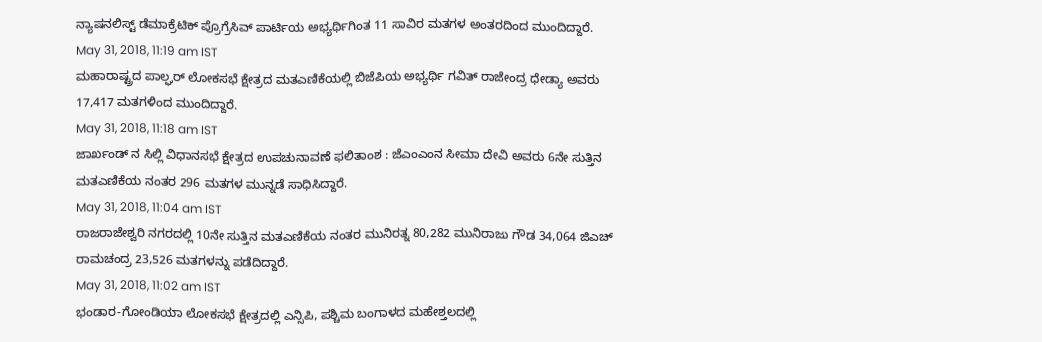ನ್ಯಾಷನಲಿಸ್ಟ್ ಡೆಮಾಕ್ರೆಟಿಕ್ ಪ್ರೊಗ್ರೆಸಿವ್ ಪಾರ್ಟಿಯ ಅಭ್ಯರ್ಥಿಗಿಂತ 11 ಸಾವಿರ ಮತಗಳ ಅಂತರದಿಂದ ಮುಂದಿದ್ದಾರೆ.
May 31, 2018, 11:19 am IST
ಮಹಾರಾಷ್ಟ್ರದ ಪಾಲ್ಘರ್ ಲೋಕಸಭೆ ಕ್ಷೇತ್ರದ ಮತಎಣಿಕೆಯಲ್ಲಿ ಬಿಜೆಪಿಯ ಅಭ್ಯರ್ಥಿ ಗವಿತ್ ರಾಜೇಂದ್ರ ಧೇಡ್ಯಾ ಅವರು 17,417 ಮತಗಳಿಂದ ಮುಂದಿದ್ದಾರೆ.
May 31, 2018, 11:18 am IST
ಜಾರ್ಖಂಡ್ ನ ಸಿಲ್ಲಿ ವಿಧಾನಸಭೆ ಕ್ಷೇತ್ರದ ಉಪಚುನಾವಣೆ ಫಲಿತಾಂಶ : ಜೆಎಂಎಂನ ಸೀಮಾ ದೇವಿ ಅವರು 6ನೇ ಸುತ್ತಿನ ಮತಎಣಿಕೆಯ ನಂತರ 296 ಮತಗಳ ಮುನ್ನಡೆ ಸಾಧಿಸಿದ್ದಾರೆ.
May 31, 2018, 11:04 am IST
ರಾಜರಾಜೇಶ್ವರಿ ನಗರದಲ್ಲಿ 10ನೇ ಸುತ್ತಿನ ಮತಎಣಿಕೆಯ ನಂತರ ಮುನಿರತ್ನ 80,282 ಮುನಿರಾಜು ಗೌಡ 34,064 ಜಿಎಚ್ ರಾಮಚಂದ್ರ 23,526 ಮತಗಳನ್ನು ಪಡೆದಿದ್ದಾರೆ.
May 31, 2018, 11:02 am IST
ಭಂಡಾರ-ಗೋಂಡಿಯಾ ಲೋಕಸಭೆ ಕ್ಷೇತ್ರದಲ್ಲಿ ಎನ್ಸಿಪಿ, ಪಶ್ಚಿಮ ಬಂಗಾಳದ ಮಹೇಶ್ತಲದಲ್ಲಿ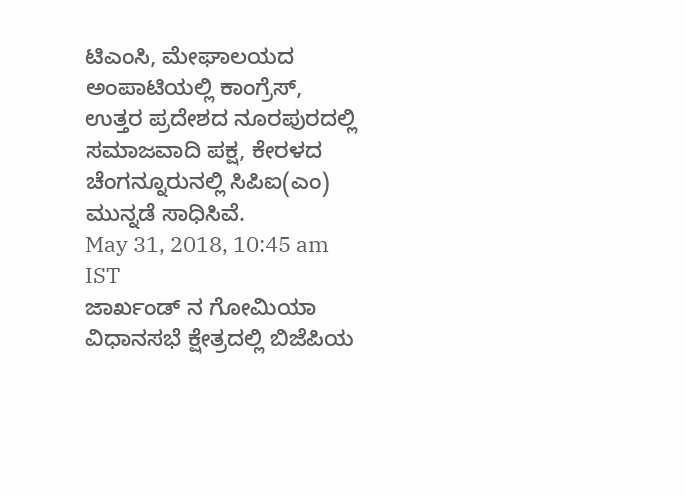ಟಿಎಂಸಿ, ಮೇಘಾಲಯದ ಅಂಪಾಟಿಯಲ್ಲಿ ಕಾಂಗ್ರೆಸ್, ಉತ್ತರ ಪ್ರದೇಶದ ನೂರಪುರದಲ್ಲಿ ಸಮಾಜವಾದಿ ಪಕ್ಷ, ಕೇರಳದ ಚೆಂಗನ್ನೂರುನಲ್ಲಿ ಸಿಪಿಐ(ಎಂ) ಮುನ್ನಡೆ ಸಾಧಿಸಿವೆ.
May 31, 2018, 10:45 am IST
ಜಾರ್ಖಂಡ್ ನ ಗೋಮಿಯಾ ವಿಧಾನಸಭೆ ಕ್ಷೇತ್ರದಲ್ಲಿ ಬಿಜೆಪಿಯ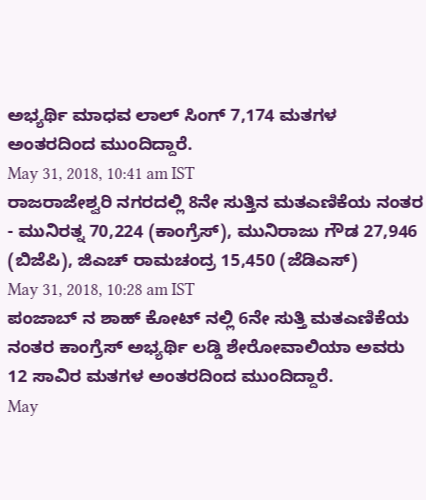ಅಭ್ಯರ್ಥಿ ಮಾಧವ ಲಾಲ್ ಸಿಂಗ್ 7,174 ಮತಗಳ ಅಂತರದಿಂದ ಮುಂದಿದ್ದಾರೆ.
May 31, 2018, 10:41 am IST
ರಾಜರಾಜೇಶ್ವರಿ ನಗರದಲ್ಲಿ 8ನೇ ಸುತ್ತಿನ ಮತಎಣಿಕೆಯ ನಂತರ - ಮುನಿರತ್ನ 70,224 (ಕಾಂಗ್ರೆಸ್), ಮುನಿರಾಜು ಗೌಡ 27,946 (ಬಿಜೆಪಿ), ಜಿಎಚ್ ರಾಮಚಂದ್ರ 15,450 (ಜೆಡಿಎಸ್)
May 31, 2018, 10:28 am IST
ಪಂಜಾಬ್ ನ ಶಾಹ್ ಕೋಟ್ ನಲ್ಲಿ 6ನೇ ಸುತ್ತಿ ಮತಎಣಿಕೆಯ ನಂತರ ಕಾಂಗ್ರೆಸ್ ಅಭ್ಯರ್ಥಿ ಲಡ್ಡಿ ಶೇರೋವಾಲಿಯಾ ಅವರು 12 ಸಾವಿರ ಮತಗಳ ಅಂತರದಿಂದ ಮುಂದಿದ್ದಾರೆ.
May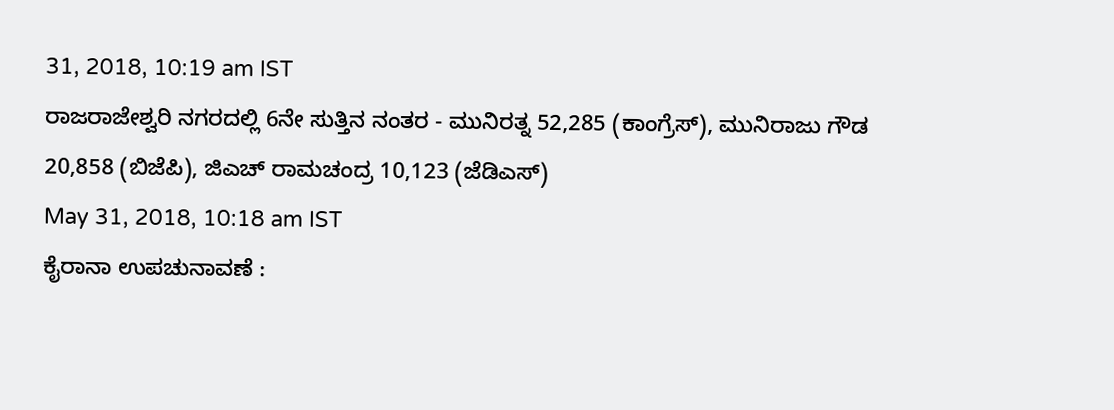31, 2018, 10:19 am IST
ರಾಜರಾಜೇಶ್ವರಿ ನಗರದಲ್ಲಿ 6ನೇ ಸುತ್ತಿನ ನಂತರ - ಮುನಿರತ್ನ 52,285 (ಕಾಂಗ್ರೆಸ್), ಮುನಿರಾಜು ಗೌಡ 20,858 (ಬಿಜೆಪಿ), ಜಿಎಚ್ ರಾಮಚಂದ್ರ 10,123 (ಜೆಡಿಎಸ್)
May 31, 2018, 10:18 am IST
ಕೈರಾನಾ ಉಪಚುನಾವಣೆ :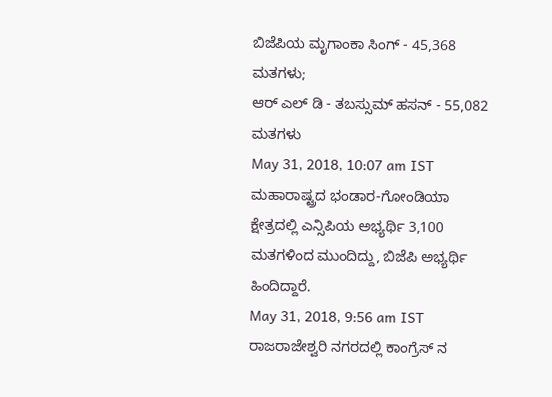ಬಿಜೆಪಿಯ ಮೃಗಾಂಕಾ ಸಿಂಗ್ - 45,368 ಮತಗಳು;
ಆರ್ ಎಲ್ ಡಿ - ತಬಸ್ಸುಮ್ ಹಸನ್ - 55,082 ಮತಗಳು
May 31, 2018, 10:07 am IST
ಮಹಾರಾಷ್ಟ್ರದ ಭಂಡಾರ-ಗೋಂಡಿಯಾ ಕ್ಷೇತ್ರದಲ್ಲಿ ಎನ್ಸಿಪಿಯ ಅಭ್ಯರ್ಥಿ 3,100 ಮತಗಳಿಂದ ಮುಂದಿದ್ದು, ಬಿಜೆಪಿ ಅಭ್ಯರ್ಥಿ ಹಿಂದಿದ್ದಾರೆ.
May 31, 2018, 9:56 am IST
ರಾಜರಾಜೇಶ್ವರಿ ನಗರದಲ್ಲಿ ಕಾಂಗ್ರೆಸ್ ನ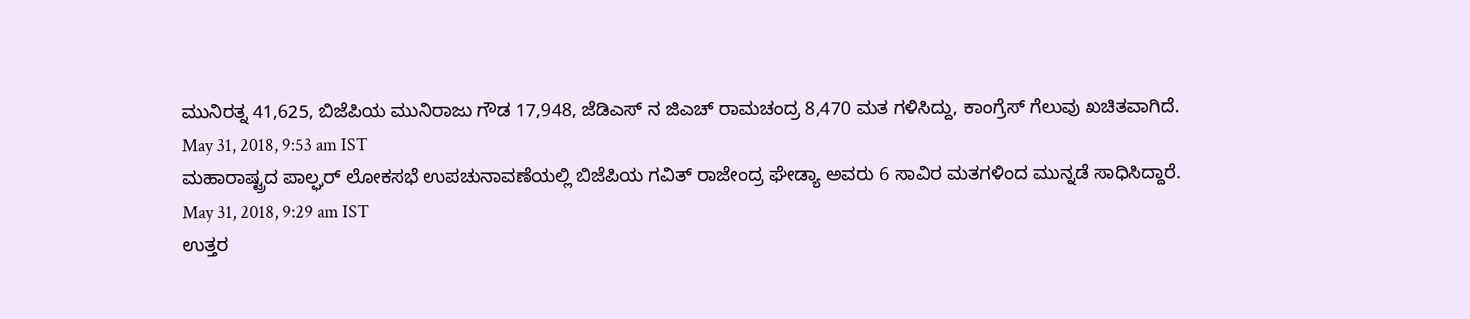ಮುನಿರತ್ನ 41,625, ಬಿಜೆಪಿಯ ಮುನಿರಾಜು ಗೌಡ 17,948, ಜೆಡಿಎಸ್ ನ ಜಿಎಚ್ ರಾಮಚಂದ್ರ 8,470 ಮತ ಗಳಿಸಿದ್ದು, ಕಾಂಗ್ರೆಸ್ ಗೆಲುವು ಖಚಿತವಾಗಿದೆ.
May 31, 2018, 9:53 am IST
ಮಹಾರಾಷ್ಟ್ರದ ಪಾಲ್ಘರ್ ಲೋಕಸಭೆ ಉಪಚುನಾವಣೆಯಲ್ಲಿ ಬಿಜೆಪಿಯ ಗವಿತ್ ರಾಜೇಂದ್ರ ಘೇಡ್ಯಾ ಅವರು 6 ಸಾವಿರ ಮತಗಳಿಂದ ಮುನ್ನಡೆ ಸಾಧಿಸಿದ್ದಾರೆ.
May 31, 2018, 9:29 am IST
ಉತ್ತರ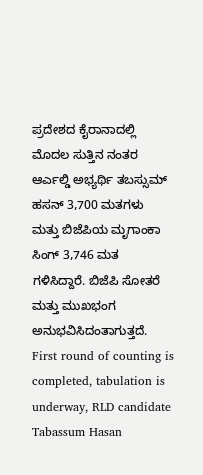ಪ್ರದೇಶದ ಕೈರಾನಾದಲ್ಲಿ ಮೊದಲ ಸುತ್ತಿನ ನಂತರ ಆರ್ಎಲ್ಡಿ ಅಭ್ಯರ್ಥಿ ತಬಸ್ಸುಮ್ ಹಸನ್ 3,700 ಮತಗಳು ಮತ್ತು ಬಿಜೆಪಿಯ ಮೃಗಾಂಕಾ ಸಿಂಗ್ 3,746 ಮತ ಗಳಿಸಿದ್ದಾರೆ. ಬಿಜೆಪಿ ಸೋತರೆ ಮತ್ತು ಮುಖಭಂಗ ಅನುಭವಿಸಿದಂತಾಗುತ್ತದೆ.
First round of counting is completed, tabulation is underway, RLD candidate Tabassum Hasan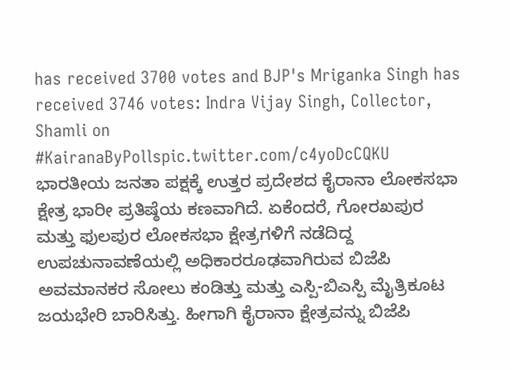has received 3700 votes and BJP's Mriganka Singh has received 3746 votes: Indra Vijay Singh, Collector, Shamli on #KairanaByPollspic.twitter.com/c4yoDcCQKU
ಭಾರತೀಯ ಜನತಾ ಪಕ್ಷಕ್ಕೆ ಉತ್ತರ ಪ್ರದೇಶದ ಕೈರಾನಾ ಲೋಕಸಭಾ ಕ್ಷೇತ್ರ ಭಾರೀ ಪ್ರತಿಷ್ಠೆಯ ಕಣವಾಗಿದೆ. ಏಕೆಂದರೆ, ಗೋರಖಪುರ ಮತ್ತು ಫುಲಪುರ ಲೋಕಸಭಾ ಕ್ಷೇತ್ರಗಳಿಗೆ ನಡೆದಿದ್ದ ಉಪಚುನಾವಣೆಯಲ್ಲಿ ಅಧಿಕಾರರೂಢವಾಗಿರುವ ಬಿಜೆಪಿ ಅವಮಾನಕರ ಸೋಲು ಕಂಡಿತ್ತು ಮತ್ತು ಎಸ್ಪಿ-ಬಿಎಸ್ಪಿ ಮೈತ್ರಿಕೂಟ ಜಯಭೇರಿ ಬಾರಿಸಿತ್ತು. ಹೀಗಾಗಿ ಕೈರಾನಾ ಕ್ಷೇತ್ರವನ್ನು ಬಿಜೆಪಿ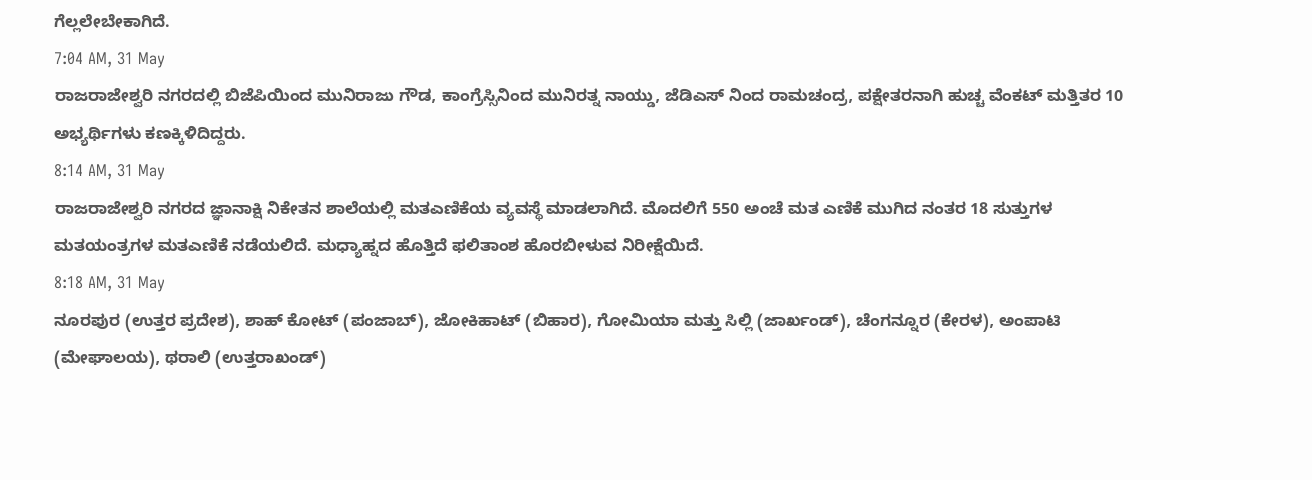ಗೆಲ್ಲಲೇಬೇಕಾಗಿದೆ.
7:04 AM, 31 May
ರಾಜರಾಜೇಶ್ವರಿ ನಗರದಲ್ಲಿ ಬಿಜೆಪಿಯಿಂದ ಮುನಿರಾಜು ಗೌಡ, ಕಾಂಗ್ರೆಸ್ಸಿನಿಂದ ಮುನಿರತ್ನ ನಾಯ್ಡು, ಜೆಡಿಎಸ್ ನಿಂದ ರಾಮಚಂದ್ರ, ಪಕ್ಷೇತರನಾಗಿ ಹುಚ್ಚ ವೆಂಕಟ್ ಮತ್ತಿತರ 10 ಅಭ್ಯರ್ಥಿಗಳು ಕಣಕ್ಕಿಳಿದಿದ್ದರು.
8:14 AM, 31 May
ರಾಜರಾಜೇಶ್ವರಿ ನಗರದ ಜ್ಞಾನಾಕ್ಷಿ ನಿಕೇತನ ಶಾಲೆಯಲ್ಲಿ ಮತಎಣಿಕೆಯ ವ್ಯವಸ್ಥೆ ಮಾಡಲಾಗಿದೆ. ಮೊದಲಿಗೆ 550 ಅಂಚೆ ಮತ ಎಣಿಕೆ ಮುಗಿದ ನಂತರ 18 ಸುತ್ತುಗಳ ಮತಯಂತ್ರಗಳ ಮತಎಣಿಕೆ ನಡೆಯಲಿದೆ. ಮಧ್ಯಾಹ್ನದ ಹೊತ್ತಿದೆ ಫಲಿತಾಂಶ ಹೊರಬೀಳುವ ನಿರೀಕ್ಷೆಯಿದೆ.
8:18 AM, 31 May
ನೂರಪುರ (ಉತ್ತರ ಪ್ರದೇಶ), ಶಾಹ್ ಕೋಟ್ (ಪಂಜಾಬ್), ಜೋಕಿಹಾಟ್ (ಬಿಹಾರ), ಗೋಮಿಯಾ ಮತ್ತು ಸಿಲ್ಲಿ (ಜಾರ್ಖಂಡ್), ಚೆಂಗನ್ನೂರ (ಕೇರಳ), ಅಂಪಾಟಿ (ಮೇಘಾಲಯ), ಥರಾಲಿ (ಉತ್ತರಾಖಂಡ್)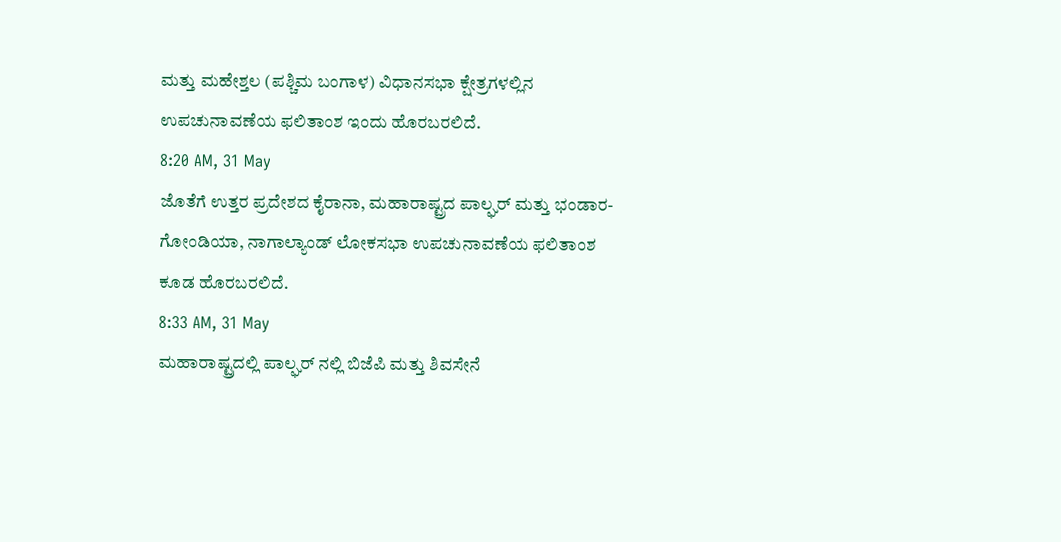ಮತ್ತು ಮಹೇಶ್ತಲ (ಪಶ್ಚಿಮ ಬಂಗಾಳ) ವಿಧಾನಸಭಾ ಕ್ಷೇತ್ರಗಳಲ್ಲಿನ ಉಪಚುನಾವಣೆಯ ಫಲಿತಾಂಶ ಇಂದು ಹೊರಬರಲಿದೆ.
8:20 AM, 31 May
ಜೊತೆಗೆ ಉತ್ತರ ಪ್ರದೇಶದ ಕೈರಾನಾ, ಮಹಾರಾಷ್ಟ್ರದ ಪಾಲ್ಘರ್ ಮತ್ತು ಭಂಡಾರ-ಗೋಂಡಿಯಾ, ನಾಗಾಲ್ಯಾಂಡ್ ಲೋಕಸಭಾ ಉಪಚುನಾವಣೆಯ ಫಲಿತಾಂಶ ಕೂಡ ಹೊರಬರಲಿದೆ.
8:33 AM, 31 May
ಮಹಾರಾಷ್ಟ್ರದಲ್ಲಿ ಪಾಲ್ಘರ್ ನಲ್ಲಿ ಬಿಜೆಪಿ ಮತ್ತು ಶಿವಸೇನೆ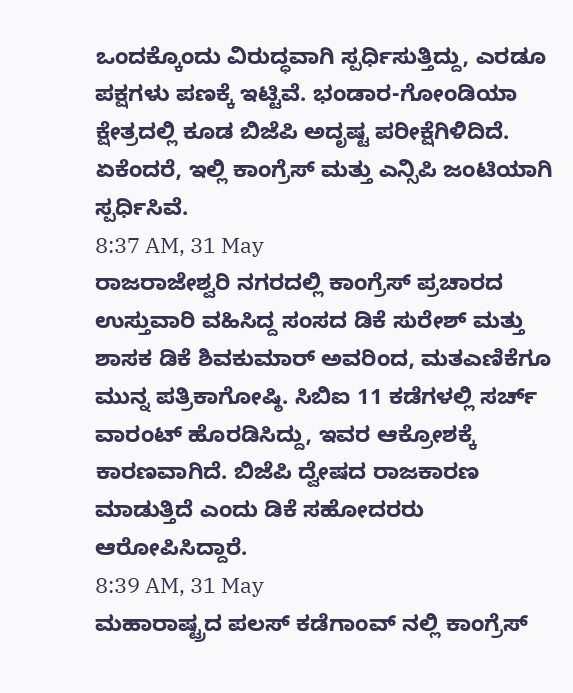ಒಂದಕ್ಕೊಂದು ವಿರುದ್ಧವಾಗಿ ಸ್ಪರ್ಧಿಸುತ್ತಿದ್ದು, ಎರಡೂ ಪಕ್ಷಗಳು ಪಣಕ್ಕೆ ಇಟ್ಟಿವೆ. ಭಂಡಾರ-ಗೋಂಡಿಯಾ ಕ್ಷೇತ್ರದಲ್ಲಿ ಕೂಡ ಬಿಜೆಪಿ ಅದೃಷ್ಟ ಪರೀಕ್ಷೆಗಿಳಿದಿದೆ. ಏಕೆಂದರೆ, ಇಲ್ಲಿ ಕಾಂಗ್ರೆಸ್ ಮತ್ತು ಎನ್ಸಿಪಿ ಜಂಟಿಯಾಗಿ ಸ್ಪರ್ಧಿಸಿವೆ.
8:37 AM, 31 May
ರಾಜರಾಜೇಶ್ವರಿ ನಗರದಲ್ಲಿ ಕಾಂಗ್ರೆಸ್ ಪ್ರಚಾರದ ಉಸ್ತುವಾರಿ ವಹಿಸಿದ್ದ ಸಂಸದ ಡಿಕೆ ಸುರೇಶ್ ಮತ್ತು ಶಾಸಕ ಡಿಕೆ ಶಿವಕುಮಾರ್ ಅವರಿಂದ, ಮತಎಣಿಕೆಗೂ ಮುನ್ನ ಪತ್ರಿಕಾಗೋಷ್ಠಿ. ಸಿಬಿಐ 11 ಕಡೆಗಳಲ್ಲಿ ಸರ್ಚ್ ವಾರಂಟ್ ಹೊರಡಿಸಿದ್ದು, ಇವರ ಆಕ್ರೋಶಕ್ಕೆ ಕಾರಣವಾಗಿದೆ. ಬಿಜೆಪಿ ದ್ವೇಷದ ರಾಜಕಾರಣ ಮಾಡುತ್ತಿದೆ ಎಂದು ಡಿಕೆ ಸಹೋದರರು ಆರೋಪಿಸಿದ್ದಾರೆ.
8:39 AM, 31 May
ಮಹಾರಾಷ್ಟ್ರದ ಪಲಸ್ ಕಡೆಗಾಂವ್ ನಲ್ಲಿ ಕಾಂಗ್ರೆಸ್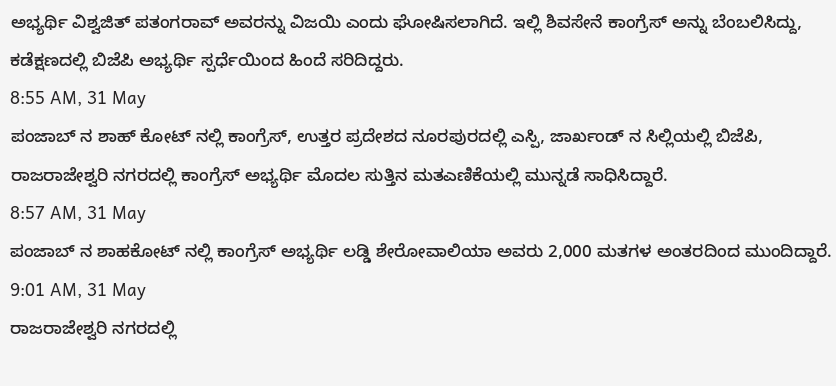ಅಭ್ಯರ್ಥಿ ವಿಶ್ವಜಿತ್ ಪತಂಗರಾವ್ ಅವರನ್ನು ವಿಜಯಿ ಎಂದು ಘೋಷಿಸಲಾಗಿದೆ. ಇಲ್ಲಿ ಶಿವಸೇನೆ ಕಾಂಗ್ರೆಸ್ ಅನ್ನು ಬೆಂಬಲಿಸಿದ್ದು, ಕಡೆಕ್ಷಣದಲ್ಲಿ ಬಿಜೆಪಿ ಅಭ್ಯರ್ಥಿ ಸ್ಪರ್ಧೆಯಿಂದ ಹಿಂದೆ ಸರಿದಿದ್ದರು.
8:55 AM, 31 May
ಪಂಜಾಬ್ ನ ಶಾಹ್ ಕೋಟ್ ನಲ್ಲಿ ಕಾಂಗ್ರೆಸ್, ಉತ್ತರ ಪ್ರದೇಶದ ನೂರಪುರದಲ್ಲಿ ಎಸ್ಪಿ, ಜಾರ್ಖಂಡ್ ನ ಸಿಲ್ಲಿಯಲ್ಲಿ ಬಿಜೆಪಿ, ರಾಜರಾಜೇಶ್ವರಿ ನಗರದಲ್ಲಿ ಕಾಂಗ್ರೆಸ್ ಅಭ್ಯರ್ಥಿ ಮೊದಲ ಸುತ್ತಿನ ಮತಎಣಿಕೆಯಲ್ಲಿ ಮುನ್ನಡೆ ಸಾಧಿಸಿದ್ದಾರೆ.
8:57 AM, 31 May
ಪಂಜಾಬ್ ನ ಶಾಹಕೋಟ್ ನಲ್ಲಿ ಕಾಂಗ್ರೆಸ್ ಅಭ್ಯರ್ಥಿ ಲಡ್ಡಿ ಶೇರೋವಾಲಿಯಾ ಅವರು 2,000 ಮತಗಳ ಅಂತರದಿಂದ ಮುಂದಿದ್ದಾರೆ.
9:01 AM, 31 May
ರಾಜರಾಜೇಶ್ವರಿ ನಗರದಲ್ಲಿ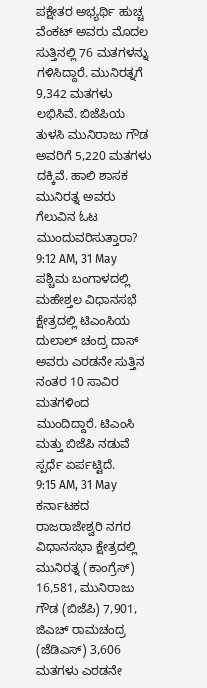ಪಕ್ಷೇತರ ಅಭ್ಯರ್ಥಿ ಹುಚ್ಚ ವೆಂಕಟ್ ಅವರು ಮೊದಲ ಸುತ್ತಿನಲ್ಲಿ 76 ಮತಗಳನ್ನು ಗಳಿಸಿದ್ದಾರೆ. ಮುನಿರತ್ನಗೆ 9,342 ಮತಗಳು ಲಭಿಸಿವೆ. ಬಿಜೆಪಿಯ ತುಳಸಿ ಮುನಿರಾಜು ಗೌಡ ಅವರಿಗೆ 5,220 ಮತಗಳು ದಕ್ಕಿವೆ. ಹಾಲಿ ಶಾಸಕ ಮುನಿರತ್ನ ಅವರು ಗೆಲುವಿನ ಓಟ ಮುಂದುವರಿಸುತ್ತಾರಾ?
9:12 AM, 31 May
ಪಶ್ಚಿಮ ಬಂಗಾಳದಲ್ಲಿ ಮಹೇಶ್ತಲ ವಿಧಾನಸಭೆ ಕ್ಷೇತ್ರದಲ್ಲಿ ಟಿಎಂಸಿಯ ದುಲಾಲ್ ಚಂದ್ರ ದಾಸ್ ಅವರು ಎರಡನೇ ಸುತ್ತಿನ ನಂತರ 10 ಸಾವಿರ ಮತಗಳಿಂದ ಮುಂದಿದ್ದಾರೆ. ಟಿಎಂಸಿ ಮತ್ತು ಬಿಜೆಪಿ ನಡುವೆ ಸ್ಪರ್ಧೆ ಏರ್ಪಟ್ಟಿದೆ.
9:15 AM, 31 May
ಕರ್ನಾಟಕದ ರಾಜರಾಜೇಶ್ವರಿ ನಗರ ವಿಧಾನಸಭಾ ಕ್ಷೇತ್ರದಲ್ಲಿ ಮುನಿರತ್ನ (ಕಾಂಗ್ರೆಸ್) 16,581, ಮುನಿರಾಜು ಗೌಡ (ಬಿಜೆಪಿ) 7,901, ಜಿಎಚ್ ರಾಮಚಂದ್ರ (ಜೆಡಿಎಸ್) 3,606 ಮತಗಳು ಎರಡನೇ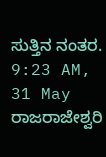ಸುತ್ತಿನ ನಂತರ.
9:23 AM, 31 May
ರಾಜರಾಜೇಶ್ವರಿ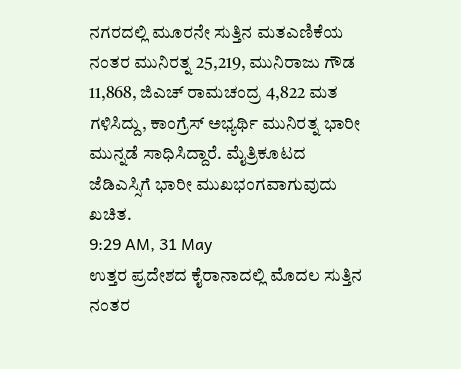ನಗರದಲ್ಲಿ ಮೂರನೇ ಸುತ್ತಿನ ಮತಎಣಿಕೆಯ ನಂತರ ಮುನಿರತ್ನ 25,219, ಮುನಿರಾಜು ಗೌಡ 11,868, ಜಿಎಚ್ ರಾಮಚಂದ್ರ 4,822 ಮತ ಗಳಿಸಿದ್ದು, ಕಾಂಗ್ರೆಸ್ ಅಭ್ಯರ್ಥಿ ಮುನಿರತ್ನ ಭಾರೀ ಮುನ್ನಡೆ ಸಾಧಿಸಿದ್ದಾರೆ. ಮೈತ್ರಿಕೂಟದ ಜೆಡಿಎಸ್ಸಿಗೆ ಭಾರೀ ಮುಖಭಂಗವಾಗುವುದು ಖಚಿತ.
9:29 AM, 31 May
ಉತ್ತರ ಪ್ರದೇಶದ ಕೈರಾನಾದಲ್ಲಿ ಮೊದಲ ಸುತ್ತಿನ ನಂತರ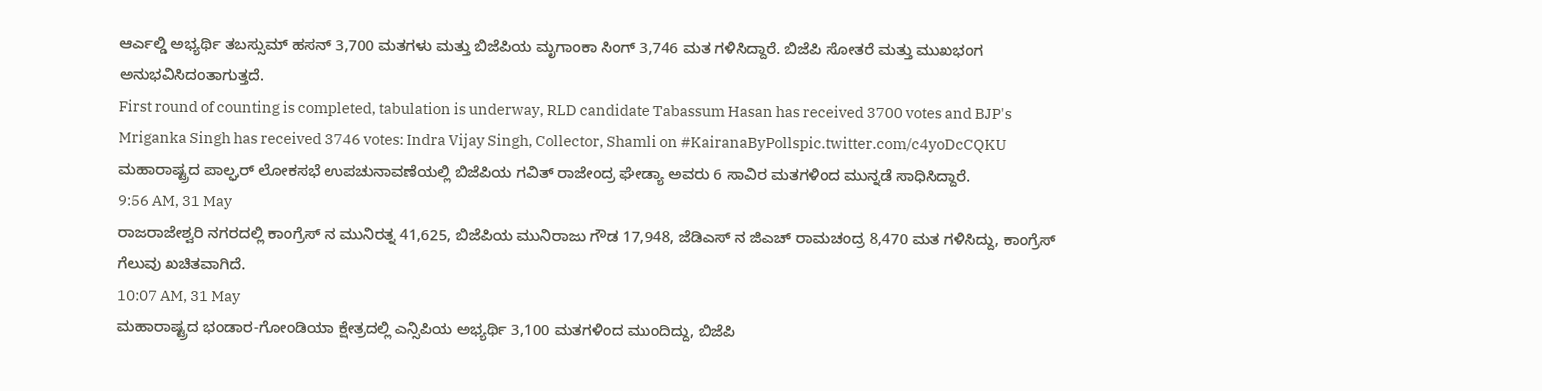ಆರ್ಎಲ್ಡಿ ಅಭ್ಯರ್ಥಿ ತಬಸ್ಸುಮ್ ಹಸನ್ 3,700 ಮತಗಳು ಮತ್ತು ಬಿಜೆಪಿಯ ಮೃಗಾಂಕಾ ಸಿಂಗ್ 3,746 ಮತ ಗಳಿಸಿದ್ದಾರೆ. ಬಿಜೆಪಿ ಸೋತರೆ ಮತ್ತು ಮುಖಭಂಗ ಅನುಭವಿಸಿದಂತಾಗುತ್ತದೆ.
First round of counting is completed, tabulation is underway, RLD candidate Tabassum Hasan has received 3700 votes and BJP's Mriganka Singh has received 3746 votes: Indra Vijay Singh, Collector, Shamli on #KairanaByPollspic.twitter.com/c4yoDcCQKU
ಮಹಾರಾಷ್ಟ್ರದ ಪಾಲ್ಘರ್ ಲೋಕಸಭೆ ಉಪಚುನಾವಣೆಯಲ್ಲಿ ಬಿಜೆಪಿಯ ಗವಿತ್ ರಾಜೇಂದ್ರ ಘೇಡ್ಯಾ ಅವರು 6 ಸಾವಿರ ಮತಗಳಿಂದ ಮುನ್ನಡೆ ಸಾಧಿಸಿದ್ದಾರೆ.
9:56 AM, 31 May
ರಾಜರಾಜೇಶ್ವರಿ ನಗರದಲ್ಲಿ ಕಾಂಗ್ರೆಸ್ ನ ಮುನಿರತ್ನ 41,625, ಬಿಜೆಪಿಯ ಮುನಿರಾಜು ಗೌಡ 17,948, ಜೆಡಿಎಸ್ ನ ಜಿಎಚ್ ರಾಮಚಂದ್ರ 8,470 ಮತ ಗಳಿಸಿದ್ದು, ಕಾಂಗ್ರೆಸ್ ಗೆಲುವು ಖಚಿತವಾಗಿದೆ.
10:07 AM, 31 May
ಮಹಾರಾಷ್ಟ್ರದ ಭಂಡಾರ-ಗೋಂಡಿಯಾ ಕ್ಷೇತ್ರದಲ್ಲಿ ಎನ್ಸಿಪಿಯ ಅಭ್ಯರ್ಥಿ 3,100 ಮತಗಳಿಂದ ಮುಂದಿದ್ದು, ಬಿಜೆಪಿ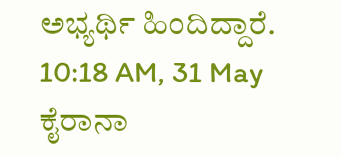ಅಭ್ಯರ್ಥಿ ಹಿಂದಿದ್ದಾರೆ.
10:18 AM, 31 May
ಕೈರಾನಾ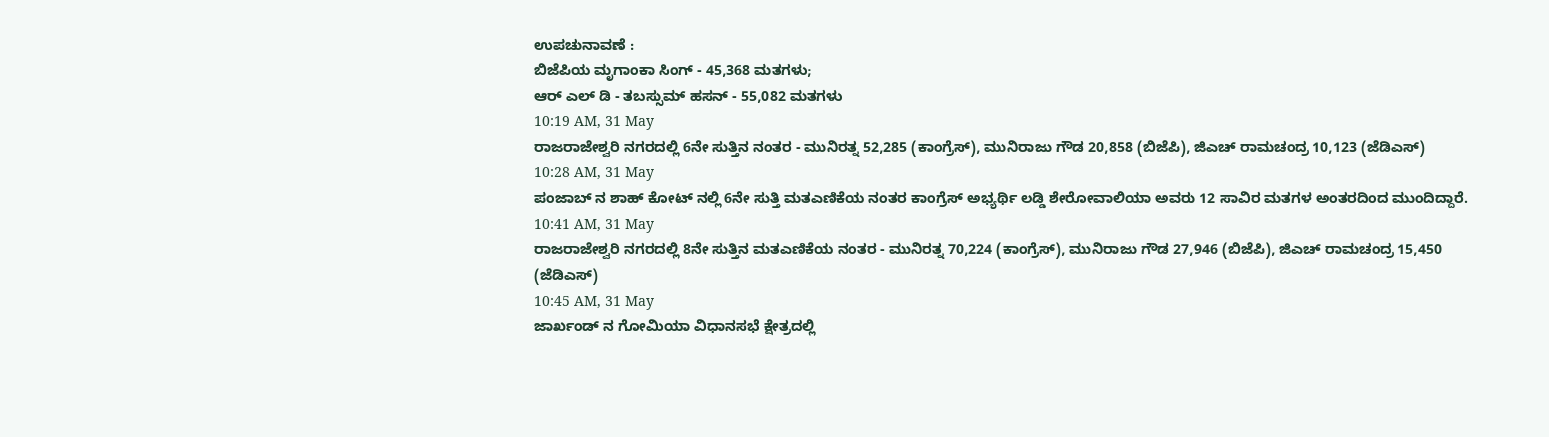ಉಪಚುನಾವಣೆ :
ಬಿಜೆಪಿಯ ಮೃಗಾಂಕಾ ಸಿಂಗ್ - 45,368 ಮತಗಳು;
ಆರ್ ಎಲ್ ಡಿ - ತಬಸ್ಸುಮ್ ಹಸನ್ - 55,082 ಮತಗಳು
10:19 AM, 31 May
ರಾಜರಾಜೇಶ್ವರಿ ನಗರದಲ್ಲಿ 6ನೇ ಸುತ್ತಿನ ನಂತರ - ಮುನಿರತ್ನ 52,285 (ಕಾಂಗ್ರೆಸ್), ಮುನಿರಾಜು ಗೌಡ 20,858 (ಬಿಜೆಪಿ), ಜಿಎಚ್ ರಾಮಚಂದ್ರ 10,123 (ಜೆಡಿಎಸ್)
10:28 AM, 31 May
ಪಂಜಾಬ್ ನ ಶಾಹ್ ಕೋಟ್ ನಲ್ಲಿ 6ನೇ ಸುತ್ತಿ ಮತಎಣಿಕೆಯ ನಂತರ ಕಾಂಗ್ರೆಸ್ ಅಭ್ಯರ್ಥಿ ಲಡ್ಡಿ ಶೇರೋವಾಲಿಯಾ ಅವರು 12 ಸಾವಿರ ಮತಗಳ ಅಂತರದಿಂದ ಮುಂದಿದ್ದಾರೆ.
10:41 AM, 31 May
ರಾಜರಾಜೇಶ್ವರಿ ನಗರದಲ್ಲಿ 8ನೇ ಸುತ್ತಿನ ಮತಎಣಿಕೆಯ ನಂತರ - ಮುನಿರತ್ನ 70,224 (ಕಾಂಗ್ರೆಸ್), ಮುನಿರಾಜು ಗೌಡ 27,946 (ಬಿಜೆಪಿ), ಜಿಎಚ್ ರಾಮಚಂದ್ರ 15,450 (ಜೆಡಿಎಸ್)
10:45 AM, 31 May
ಜಾರ್ಖಂಡ್ ನ ಗೋಮಿಯಾ ವಿಧಾನಸಭೆ ಕ್ಷೇತ್ರದಲ್ಲಿ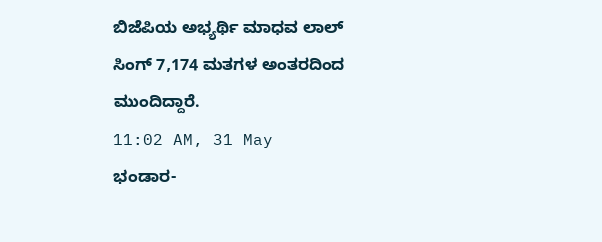ಬಿಜೆಪಿಯ ಅಭ್ಯರ್ಥಿ ಮಾಧವ ಲಾಲ್ ಸಿಂಗ್ 7,174 ಮತಗಳ ಅಂತರದಿಂದ ಮುಂದಿದ್ದಾರೆ.
11:02 AM, 31 May
ಭಂಡಾರ-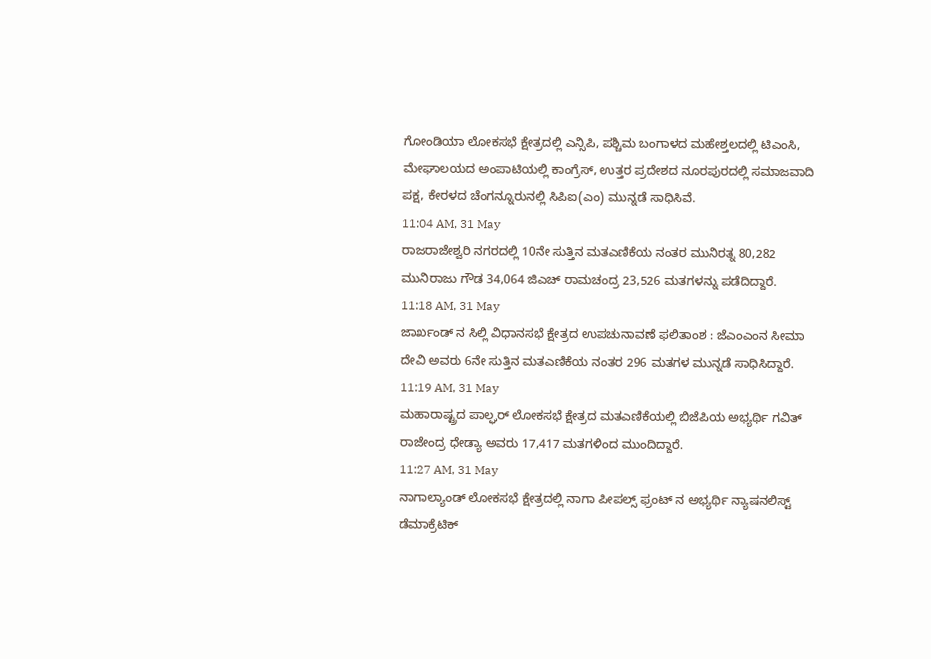ಗೋಂಡಿಯಾ ಲೋಕಸಭೆ ಕ್ಷೇತ್ರದಲ್ಲಿ ಎನ್ಸಿಪಿ, ಪಶ್ಚಿಮ ಬಂಗಾಳದ ಮಹೇಶ್ತಲದಲ್ಲಿ ಟಿಎಂಸಿ, ಮೇಘಾಲಯದ ಅಂಪಾಟಿಯಲ್ಲಿ ಕಾಂಗ್ರೆಸ್, ಉತ್ತರ ಪ್ರದೇಶದ ನೂರಪುರದಲ್ಲಿ ಸಮಾಜವಾದಿ ಪಕ್ಷ, ಕೇರಳದ ಚೆಂಗನ್ನೂರುನಲ್ಲಿ ಸಿಪಿಐ(ಎಂ) ಮುನ್ನಡೆ ಸಾಧಿಸಿವೆ.
11:04 AM, 31 May
ರಾಜರಾಜೇಶ್ವರಿ ನಗರದಲ್ಲಿ 10ನೇ ಸುತ್ತಿನ ಮತಎಣಿಕೆಯ ನಂತರ ಮುನಿರತ್ನ 80,282 ಮುನಿರಾಜು ಗೌಡ 34,064 ಜಿಎಚ್ ರಾಮಚಂದ್ರ 23,526 ಮತಗಳನ್ನು ಪಡೆದಿದ್ದಾರೆ.
11:18 AM, 31 May
ಜಾರ್ಖಂಡ್ ನ ಸಿಲ್ಲಿ ವಿಧಾನಸಭೆ ಕ್ಷೇತ್ರದ ಉಪಚುನಾವಣೆ ಫಲಿತಾಂಶ : ಜೆಎಂಎಂನ ಸೀಮಾ ದೇವಿ ಅವರು 6ನೇ ಸುತ್ತಿನ ಮತಎಣಿಕೆಯ ನಂತರ 296 ಮತಗಳ ಮುನ್ನಡೆ ಸಾಧಿಸಿದ್ದಾರೆ.
11:19 AM, 31 May
ಮಹಾರಾಷ್ಟ್ರದ ಪಾಲ್ಘರ್ ಲೋಕಸಭೆ ಕ್ಷೇತ್ರದ ಮತಎಣಿಕೆಯಲ್ಲಿ ಬಿಜೆಪಿಯ ಅಭ್ಯರ್ಥಿ ಗವಿತ್ ರಾಜೇಂದ್ರ ಧೇಡ್ಯಾ ಅವರು 17,417 ಮತಗಳಿಂದ ಮುಂದಿದ್ದಾರೆ.
11:27 AM, 31 May
ನಾಗಾಲ್ಯಾಂಡ್ ಲೋಕಸಭೆ ಕ್ಷೇತ್ರದಲ್ಲಿ ನಾಗಾ ಪೀಪಲ್ಸ್ ಫ್ರಂಟ್ ನ ಅಭ್ಯರ್ಥಿ ನ್ಯಾಷನಲಿಸ್ಟ್ ಡೆಮಾಕ್ರೆಟಿಕ್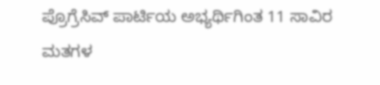ಪ್ರೊಗ್ರೆಸಿವ್ ಪಾರ್ಟಿಯ ಅಭ್ಯರ್ಥಿಗಿಂತ 11 ಸಾವಿರ ಮತಗಳ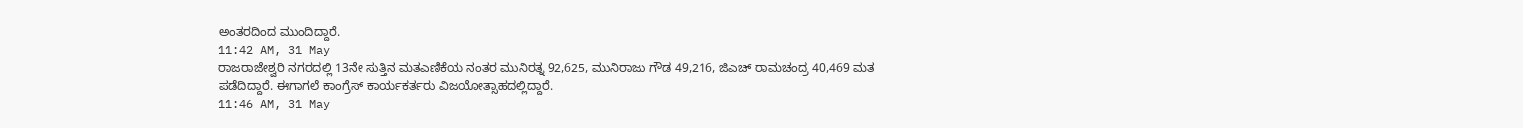ಅಂತರದಿಂದ ಮುಂದಿದ್ದಾರೆ.
11:42 AM, 31 May
ರಾಜರಾಜೇಶ್ವರಿ ನಗರದಲ್ಲಿ 13ನೇ ಸುತ್ತಿನ ಮತಎಣಿಕೆಯ ನಂತರ ಮುನಿರತ್ನ 92,625, ಮುನಿರಾಜು ಗೌಡ 49,216, ಜಿಎಚ್ ರಾಮಚಂದ್ರ 40,469 ಮತ ಪಡೆದಿದ್ದಾರೆ. ಈಗಾಗಲೆ ಕಾಂಗ್ರೆಸ್ ಕಾರ್ಯಕರ್ತರು ವಿಜಯೋತ್ಸಾಹದಲ್ಲಿದ್ದಾರೆ.
11:46 AM, 31 May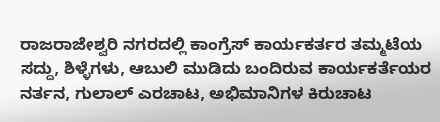ರಾಜರಾಜೇಶ್ವರಿ ನಗರದಲ್ಲಿ ಕಾಂಗ್ರೆಸ್ ಕಾರ್ಯಕರ್ತರ ತಮ್ಮಟೆಯ ಸದ್ದು, ಶಿಳ್ಳೆಗಳು, ಆಬುಲಿ ಮುಡಿದು ಬಂದಿರುವ ಕಾರ್ಯಕರ್ತೆಯರ ನರ್ತನ, ಗುಲಾಲ್ ಎರಚಾಟ, ಅಭಿಮಾನಿಗಳ ಕಿರುಚಾಟ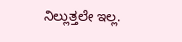ನಿಲ್ಲುತ್ತಲೇ ಇಲ್ಲ.